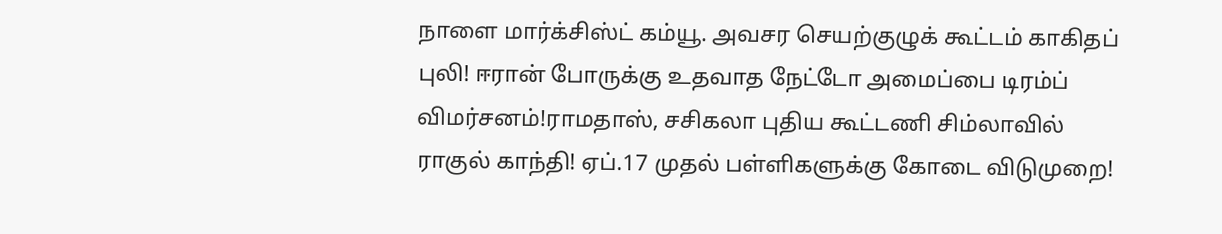நாளை மார்க்சிஸ்ட் கம்யூ. அவசர செயற்குழுக் கூட்டம் காகிதப் புலி! ஈரான் போருக்கு உதவாத நேட்டோ அமைப்பை டிரம்ப் விமர்சனம்!ராமதாஸ், சசிகலா புதிய கூட்டணி சிம்லாவில் ராகுல் காந்தி! ஏப்.17 முதல் பள்ளிகளுக்கு கோடை விடுமுறை!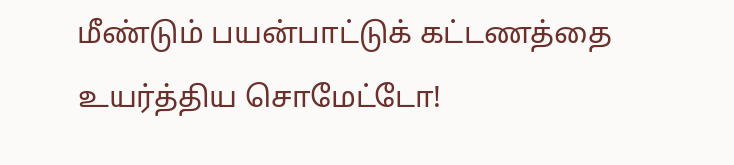மீண்டும் பயன்பாட்டுக் கட்டணத்தை உயர்த்திய சொமேட்டோ!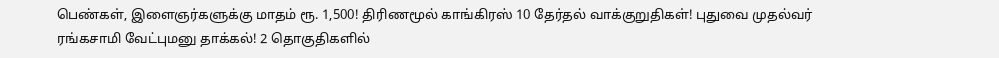பெண்கள், இளைஞர்களுக்கு மாதம் ரூ. 1,500! திரிணமூல் காங்கிரஸ் 10 தேர்தல் வாக்குறுதிகள்! புதுவை முதல்வர் ரங்கசாமி வேட்புமனு தாக்கல்! 2 தொகுதிகளில்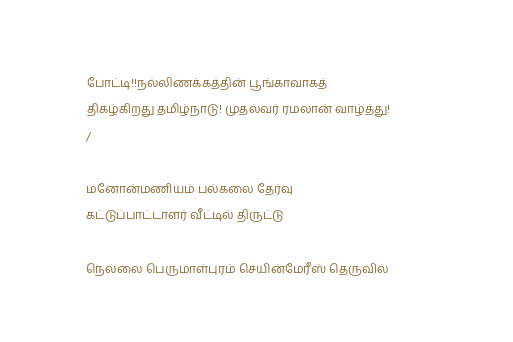போட்டி!!நல்லிணக்கத்தின் பூங்காவாகத் திகழ்கிறது தமிழ்நாடு! முதல்வர் ரமலான் வாழ்த்து!
/

மனோன்மணியம் பல்கலை தேர்வு கட்டுப்பாட்டாளர் வீட்டில் திருட்டு

நெல்லை பெருமாள்புரம் செயின்மேரீஸ் தெருவில்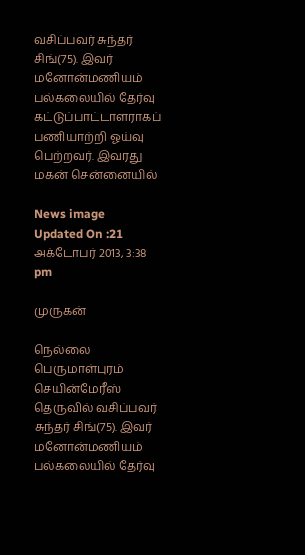வசிப்பவர் சுந்தர் சிங்(75). இவர் மனோன்மணியம் பல்கலையில் தேர்வு கட்டுப்பாட்டாளராகப் பணியாற்றி ஓய்வு பெற்றவர். இவரது மகன் சென்னையில்

News image
Updated On :21 அக்டோபர் 2013, 3:38 pm

முருகன்

நெல்லை பெருமாள்புரம் செயின்மேரீஸ் தெருவில் வசிப்பவர் சுந்தர் சிங்(75). இவர் மனோன்மணியம் பல்கலையில் தேர்வு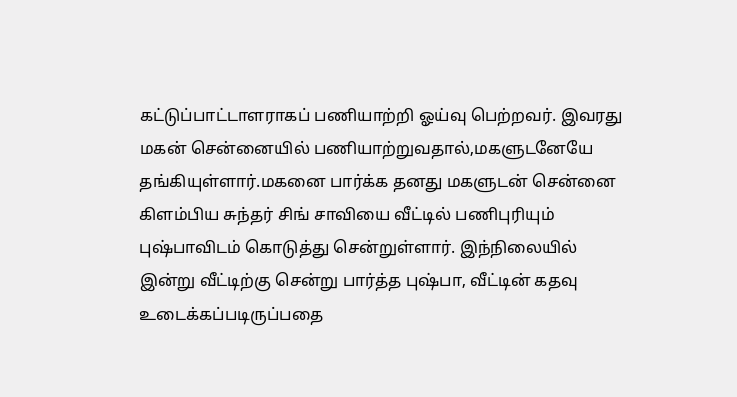கட்டுப்பாட்டாளராகப் பணியாற்றி ஓய்வு பெற்றவர். இவரது மகன் சென்னையில் பணியாற்றுவதால்,மகளுடனேயே தங்கியுள்ளார்.மகனை பார்க்க தனது மகளுடன் சென்னை கிளம்பிய சுந்தர் சிங் சாவியை வீட்டில் பணிபுரியும் புஷ்பாவிடம் கொடுத்து சென்றுள்ளார். இந்நிலையில் இன்று வீட்டிற்கு சென்று பார்த்த புஷ்பா, வீட்டின் கதவு உடைக்கப்படிருப்பதை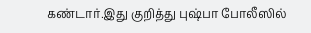கண்டார்.இது குறித்து புஷ்பா போலீஸில்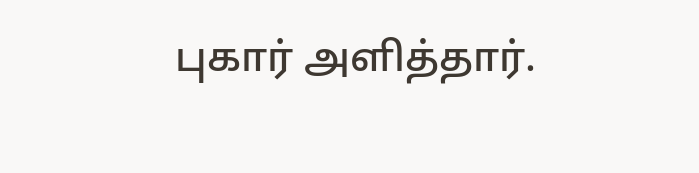புகார் அளித்தார்.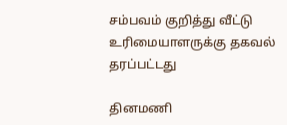சம்பவம் குறித்து வீட்டு உரிமையாளருக்கு தகவல் தரப்பட்டது

தினமணி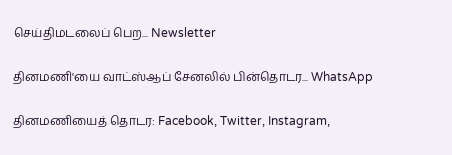செய்திமடலைப் பெற... Newsletter

தினமணி'யை வாட்ஸ்ஆப் சேனலில் பின்தொடர... WhatsApp

தினமணியைத் தொடர: Facebook, Twitter, Instagram,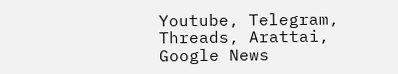Youtube, Telegram, Threads, Arattai, Google News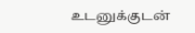உடனுக்குடன்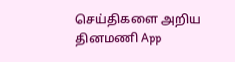செய்திகளை அறிய தினமணி App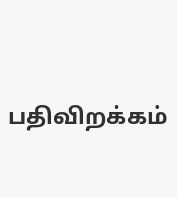பதிவிறக்கம்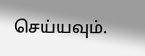செய்யவும்.